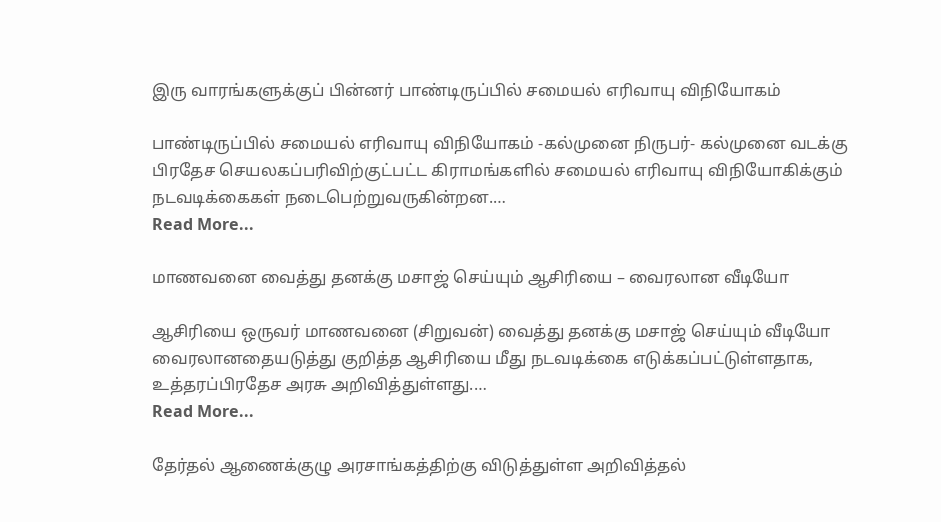இரு வாரங்களுக்குப் பின்னர் பாண்டிருப்பில் சமையல் எரிவாயு விநியோகம்

பாண்டிருப்பில் சமையல் எரிவாயு விநியோகம் -கல்முனை நிருபர்- கல்முனை வடக்கு பிரதேச செயலகப்பரிவிற்குட்பட்ட கிராமங்களில் சமையல் எரிவாயு விநியோகிக்கும் நடவடிக்கைகள் நடைபெற்றுவருகின்றன.…
Read More...

மாணவனை வைத்து தனக்கு மசாஜ் செய்யும் ஆசிரியை – வைரலான வீடியோ

ஆசிரியை ஒருவர் மாணவனை (சிறுவன்) வைத்து தனக்கு மசாஜ் செய்யும் வீடியோ வைரலானதையடுத்து குறித்த ஆசிரியை மீது நடவடிக்கை எடுக்கப்பட்டுள்ளதாக, உத்தரப்பிரதேச அரசு அறிவித்துள்ளது.…
Read More...

தேர்தல் ஆணைக்குழு அரசாங்கத்திற்கு விடுத்துள்ள அறிவித்தல்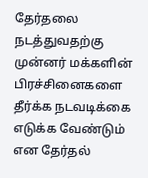தேர்தலை நடத்துவதற்கு முன்னர் மக்களின் பிரச்சினைகளை தீர்க்க நடவடிக்கை எடுக்க வேண்டும் என தேர்தல்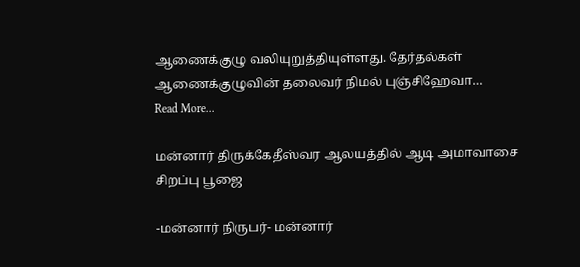ஆணைக்குழு வலியுறுத்தியுள்ளது. தேர்தல்கள் ஆணைக்குழுவின் தலைவர் நிமல் புஞ்சிஹேவா…
Read More...

மன்னார் திருக்கேதீஸ்வர ஆலயத்தில் ஆடி அமாவாசை சிறப்பு பூஜை

-மன்னார் நிருபர்- மன்னார்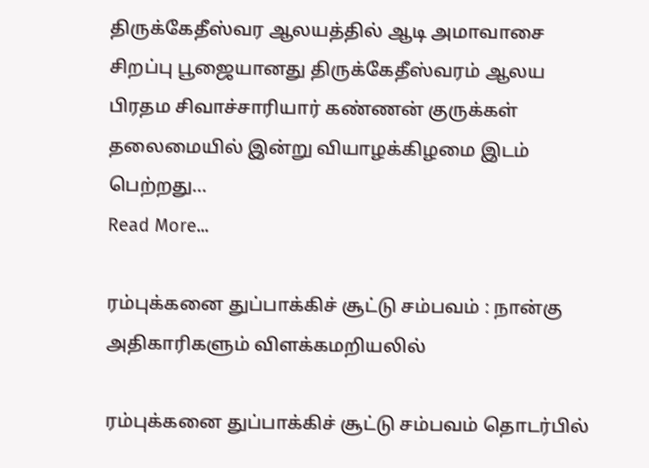திருக்கேதீஸ்வர ஆலயத்தில் ஆடி அமாவாசை சிறப்பு பூஜையானது திருக்கேதீஸ்வரம் ஆலய பிரதம சிவாச்சாரியார் கண்ணன் குருக்கள் தலைமையில் இன்று வியாழக்கிழமை இடம் பெற்றது…
Read More...

ரம்புக்கனை துப்பாக்கிச் சூட்டு சம்பவம் : நான்கு அதிகாரிகளும் விளக்கமறியலில்

ரம்புக்கனை துப்பாக்கிச் சூட்டு சம்பவம் தொடர்பில்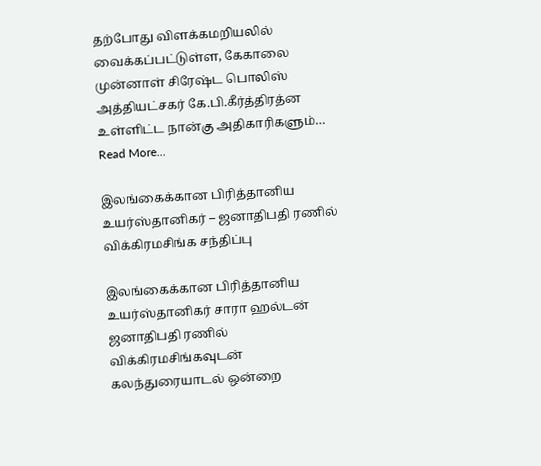தற்போது விளக்கமறியலில் வைக்கப்பட்டுள்ள, கேகாலை முன்னாள் சிரேஷ்ட பொலிஸ் அத்தியட்சகர் கே.பி.கீர்த்திரத்ன உள்ளிட்ட நான்கு அதிகாரிகளும்…
Read More...

இலங்கைக்கான பிரித்தானிய உயர்ஸ்தானிகர் – ஜனாதிபதி ரணில் விக்கிரமசிங்க சந்திப்பு

இலங்கைக்கான பிரித்தானிய உயர்ஸ்தானிகர் சாரா ஹல்டன் ஜனாதிபதி ரணில் விக்கிரமசிங்கவுடன் கலந்துரையாடல் ஒன்றை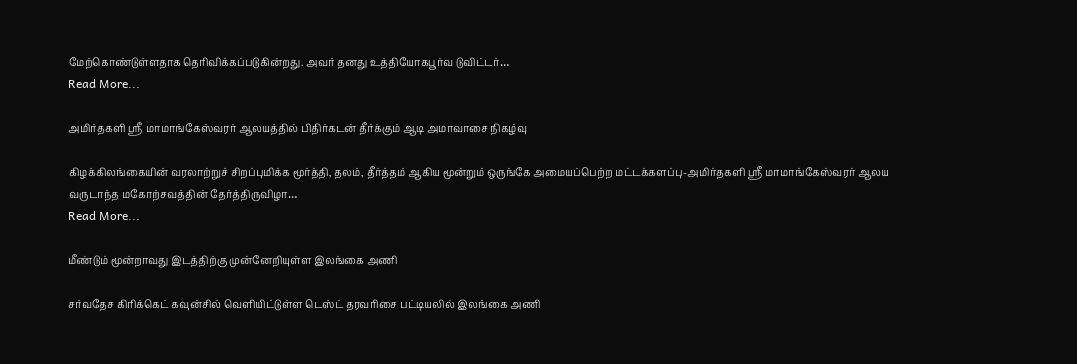மேற்கொண்டுள்ளதாக தெரிவிக்கப்படுகின்றது. அவர் தனது உத்தியோகபூர்வ டுவிட்டர்…
Read More...

அமிர்தகளி ஸ்ரீ மாமாங்கேஸ்வரர் ஆலயத்தில் பிதிர்கடன் தீர்க்கும் ஆடி அமாவாசை நிகழ்வு

கிழக்கிலங்கையின் வரலாற்றுச் சிறப்புமிக்க மூர்த்தி, தலம், தீர்த்தம் ஆகிய மூன்றும் ஒருங்கே அமையப்பெற்ற மட்டக்களப்பு-அமிர்தகளி ஸ்ரீ மாமாங்கேஸ்வரர் ஆலய வருடாந்த மகோற்சவத்தின் தேர்த்திருவிழா…
Read More...

மீண்டும் மூன்றாவது இடத்திற்கு முன்னேறியுள்ள இலங்கை அணி

சர்வதேச கிரிக்கெட் கவுன்சில் வெளியிட்டுள்ள டெஸ்ட் தரவரிசை பட்டியலில் இலங்கை அணி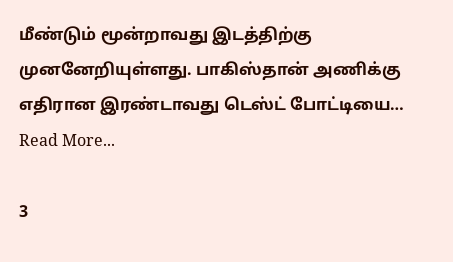மீண்டும் மூன்றாவது இடத்திற்கு முனனேறியுள்ளது. பாகிஸ்தான் அணிக்கு எதிரான இரண்டாவது டெஸ்ட் போட்டியை…
Read More...

3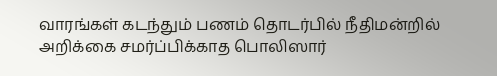வாரங்கள் கடந்தும் பணம் தொடர்பில் நீதிமன்றில் அறிக்கை சமர்ப்பிக்காத பொலிஸார்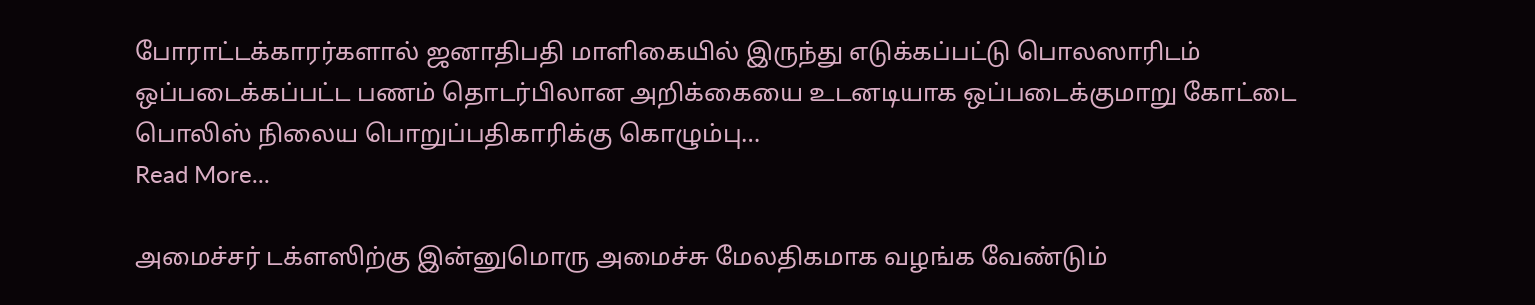போராட்டக்காரர்களால் ஜனாதிபதி மாளிகையில் இருந்து எடுக்கப்பட்டு பொலஸாரிடம் ஒப்படைக்கப்பட்ட பணம் தொடர்பிலான அறிக்கையை உடனடியாக ஒப்படைக்குமாறு கோட்டை பொலிஸ் நிலைய பொறுப்பதிகாரிக்கு கொழும்பு…
Read More...

அமைச்சர் டக்ளஸிற்கு இன்னுமொரு அமைச்சு மேலதிகமாக வழங்க வேண்டும்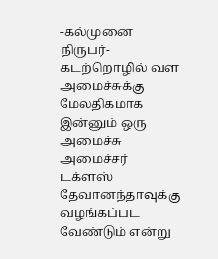-கல்முனை நிருபர்- கடற்றொழில் வள அமைச்சுக்கு மேலதிகமாக இன்னும் ஒரு அமைச்சு அமைச்சர் டக்ளஸ் தேவானந்தாவுக்கு வழங்கப்பட வேண்டும் என்று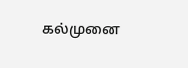கல்முனை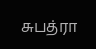சுபத்ரா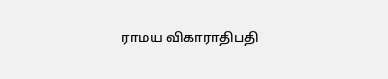ராமய விகாராதிபதி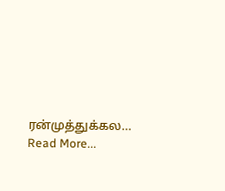ரன்முத்துக்கல…
Read More...